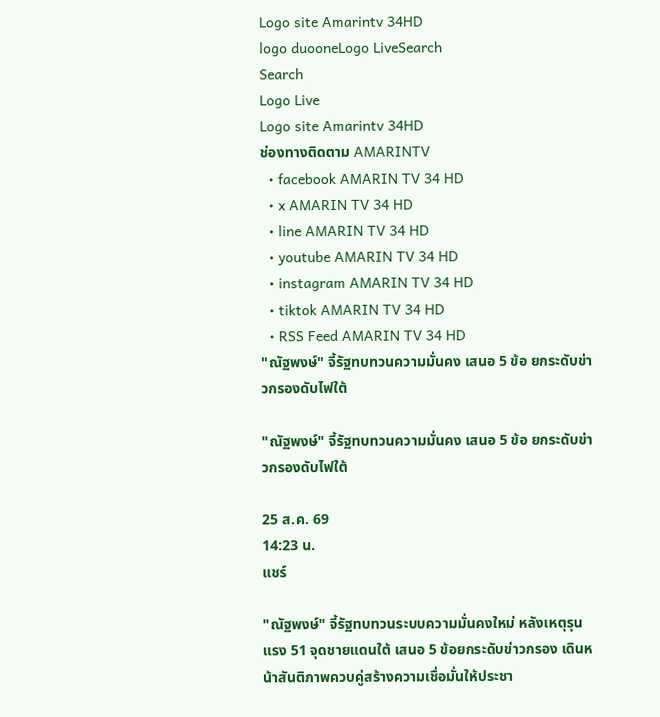Logo site Amarintv 34HD
logo duooneLogo LiveSearch
Search
Logo Live
Logo site Amarintv 34HD
ช่องทางติดตาม AMARINTV
  • facebook AMARIN TV 34 HD
  • x AMARIN TV 34 HD
  • line AMARIN TV 34 HD
  • youtube AMARIN TV 34 HD
  • instagram AMARIN TV 34 HD
  • tiktok AMARIN TV 34 HD
  • RSS Feed AMARIN TV 34 HD
"ณัฐพงษ์" จี้รัฐทบทวนความมั่นคง เสนอ 5 ข้อ ยกระดับข่าวกรองดับไฟใต้

"ณัฐพงษ์" จี้รัฐทบทวนความมั่นคง เสนอ 5 ข้อ ยกระดับข่าวกรองดับไฟใต้

25 ส.ค. 69
14:23 น.
แชร์

"ณัฐพงษ์" จี้รัฐทบทวนระบบความมั่นคงใหม่ หลังเหตุรุนแรง 51 จุดชายแดนใต้ เสนอ 5 ข้อยกระดับข่าวกรอง เดินหน้าสันติภาพควบคู่สร้างความเชื่อมั่นให้ประชา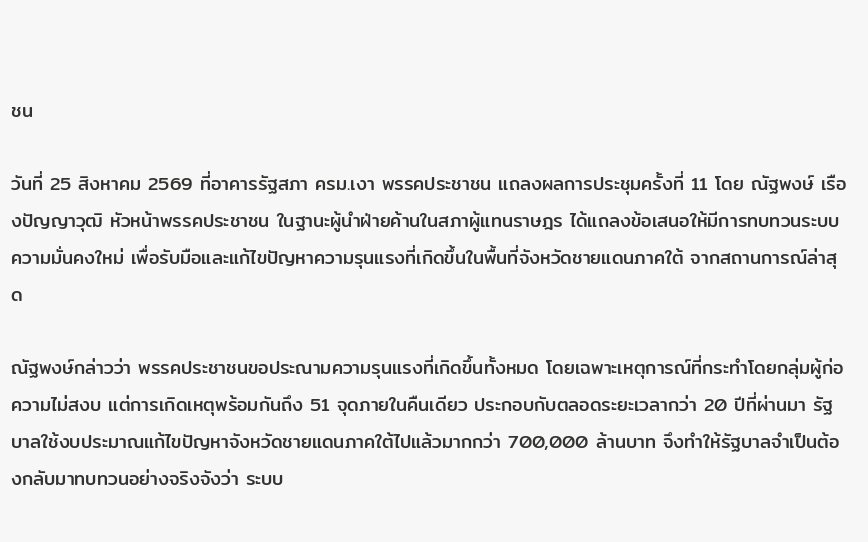ชน

วันที่ 25 สิงหาคม 2569 ที่อาคารรัฐสภา ครม.เงา พรรคประชาชน แถลงผลการประชุมครั้งที่ 11 โดย ณัฐพงษ์ เรืองปัญญาวุฒิ หัวหน้าพรรคประชาชน ในฐานะผู้นำฝ่ายค้านในสภาผู้แทนราษฎร ได้แถลงข้อเสนอให้มีการทบทวนระบบความมั่นคงใหม่ เพื่อรับมือและแก้ไขปัญหาความรุนแรงที่เกิดขึ้นในพื้นที่จังหวัดชายแดนภาคใต้ จากสถานการณ์ล่าสุด

ณัฐพงษ์กล่าวว่า พรรคประชาชนขอประณามความรุนแรงที่เกิดขึ้นทั้งหมด โดยเฉพาะเหตุการณ์ที่กระทำโดยกลุ่มผู้ก่อความไม่สงบ แต่การเกิดเหตุพร้อมกันถึง 51 จุดภายในคืนเดียว ประกอบกับตลอดระยะเวลากว่า 20 ปีที่ผ่านมา รัฐบาลใช้งบประมาณแก้ไขปัญหาจังหวัดชายแดนภาคใต้ไปแล้วมากกว่า 700,000 ล้านบาท จึงทำให้รัฐบาลจำเป็นต้องกลับมาทบทวนอย่างจริงจังว่า ระบบ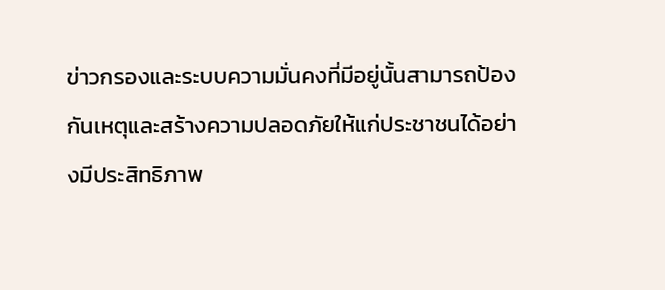ข่าวกรองและระบบความมั่นคงที่มีอยู่นั้นสามารถป้องกันเหตุและสร้างความปลอดภัยให้แก่ประชาชนได้อย่างมีประสิทธิภาพ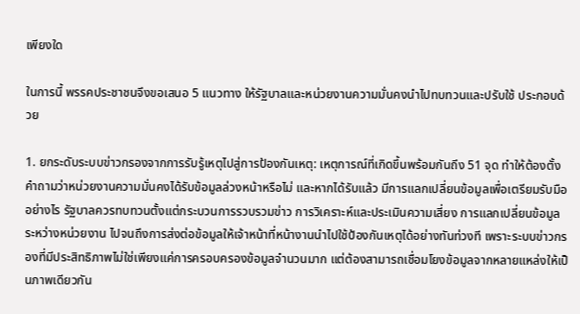เพียงใด

ในการนี้ พรรคประชาชนจึงขอเสนอ 5 แนวทาง ให้รัฐบาลและหน่วยงานความมั่นคงนำไปทบทวนและปรับใช้ ประกอบด้วย

1. ยกระดับระบบข่าวกรองจากการรับรู้เหตุไปสู่การป้องกันเหตุ: เหตุการณ์ที่เกิดขึ้นพร้อมกันถึง 51 จุด ทำให้ต้องตั้งคำถามว่าหน่วยงานความมั่นคงได้รับข้อมูลล่วงหน้าหรือไม่ และหากได้รับแล้ว มีการแลกเปลี่ยนข้อมูลเพื่อเตรียมรับมืออย่างไร รัฐบาลควรทบทวนตั้งแต่กระบวนการรวบรวมข่าว การวิเคราะห์และประเมินความเสี่ยง การแลกเปลี่ยนข้อมูลระหว่างหน่วยงาน ไปจนถึงการส่งต่อข้อมูลให้เจ้าหน้าที่หน้างานนำไปใช้ป้องกันเหตุได้อย่างทันท่วงที เพราะระบบข่าวกรองที่มีประสิทธิภาพไม่ใช่เพียงแค่การครอบครองข้อมูลจำนวนมาก แต่ต้องสามารถเชื่อมโยงข้อมูลจากหลายแหล่งให้เป็นภาพเดียวกัน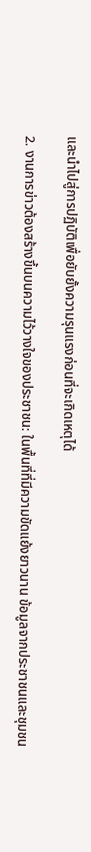และนำไปสู่การปฏิบัติเพื่อยับยั้งความรุนแรงก่อนที่จะเกิดเหตุได้

2. งานการข่าวต้องสร้างขึ้นบนความไว้วางใจของประชาชน: ในพื้นที่ที่มีความขัดแย้งยาวนาน ข้อมูลจากประชาชนและชุมชน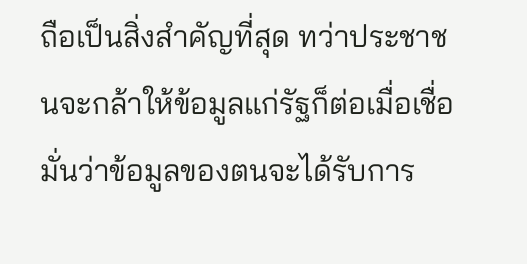ถือเป็นสิ่งสำคัญที่สุด ทว่าประชาชนจะกล้าให้ข้อมูลแก่รัฐก็ต่อเมื่อเชื่อมั่นว่าข้อมูลของตนจะได้รับการ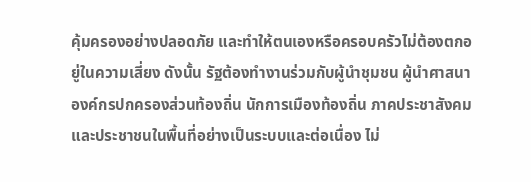คุ้มครองอย่างปลอดภัย และทำให้ตนเองหรือครอบครัวไม่ต้องตกอยู่ในความเสี่ยง ดังนั้น รัฐต้องทำงานร่วมกับผู้นำชุมชน ผู้นำศาสนา องค์กรปกครองส่วนท้องถิ่น นักการเมืองท้องถิ่น ภาคประชาสังคม และประชาชนในพื้นที่อย่างเป็นระบบและต่อเนื่อง ไม่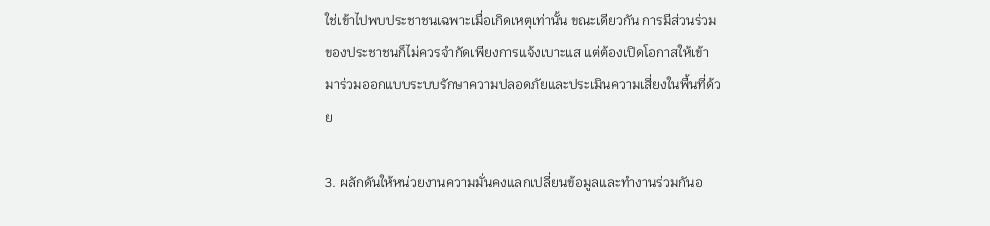ใช่เข้าไปพบประชาชนเฉพาะเมื่อเกิดเหตุเท่านั้น ขณะเดียวกัน การมีส่วนร่วมของประชาชนก็ไม่ควรจำกัดเพียงการแจ้งเบาะแส แต่ต้องเปิดโอกาสให้เข้ามาร่วมออกแบบระบบรักษาความปลอดภัยและประเมินความเสี่ยงในพื้นที่ด้วย

3. ผลักดันให้หน่วยงานความมั่นคงแลกเปลี่ยนข้อมูลและทำงานร่วมกันอ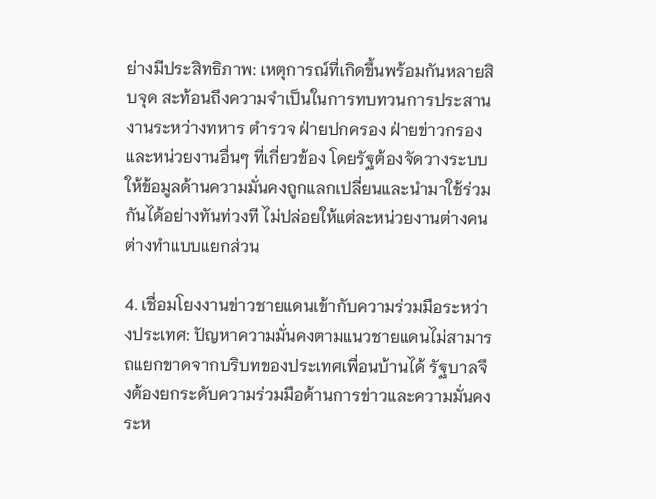ย่างมีประสิทธิภาพ: เหตุการณ์ที่เกิดขึ้นพร้อมกันหลายสิบจุด สะท้อนถึงความจำเป็นในการทบทวนการประสานงานระหว่างทหาร ตำรวจ ฝ่ายปกครอง ฝ่ายข่าวกรอง และหน่วยงานอื่นๆ ที่เกี่ยวข้อง โดยรัฐต้องจัดวางระบบให้ข้อมูลด้านความมั่นคงถูกแลกเปลี่ยนและนำมาใช้ร่วมกันได้อย่างทันท่วงที ไม่ปล่อยให้แต่ละหน่วยงานต่างคนต่างทำแบบแยกส่วน

4. เชื่อมโยงงานข่าวชายแดนเข้ากับความร่วมมือระหว่างประเทศ: ปัญหาความมั่นคงตามแนวชายแดนไม่สามารถแยกขาดจากบริบทของประเทศเพื่อนบ้านได้ รัฐบาลจึงต้องยกระดับความร่วมมือด้านการข่าวและความมั่นคงระห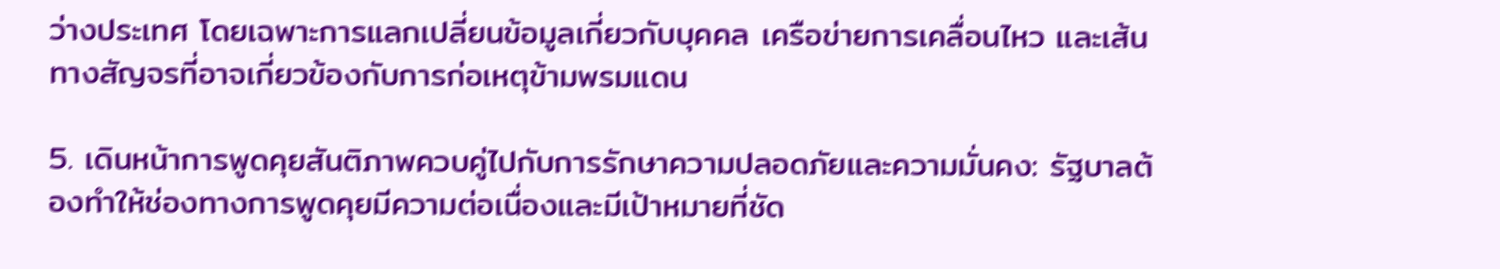ว่างประเทศ โดยเฉพาะการแลกเปลี่ยนข้อมูลเกี่ยวกับบุคคล เครือข่ายการเคลื่อนไหว และเส้นทางสัญจรที่อาจเกี่ยวข้องกับการก่อเหตุข้ามพรมแดน

5. เดินหน้าการพูดคุยสันติภาพควบคู่ไปกับการรักษาความปลอดภัยและความมั่นคง: รัฐบาลต้องทำให้ช่องทางการพูดคุยมีความต่อเนื่องและมีเป้าหมายที่ชัด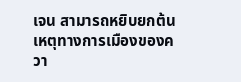เจน สามารถหยิบยกต้นเหตุทางการเมืองของควา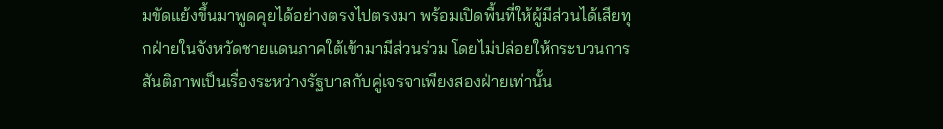มขัดแย้งขึ้นมาพูดคุยได้อย่างตรงไปตรงมา พร้อมเปิดพื้นที่ให้ผู้มีส่วนได้เสียทุกฝ่ายในจังหวัดชายแดนภาคใต้เข้ามามีส่วนร่วม โดยไม่ปล่อยให้กระบวนการสันติภาพเป็นเรื่องระหว่างรัฐบาลกับคู่เจรจาเพียงสองฝ่ายเท่านั้น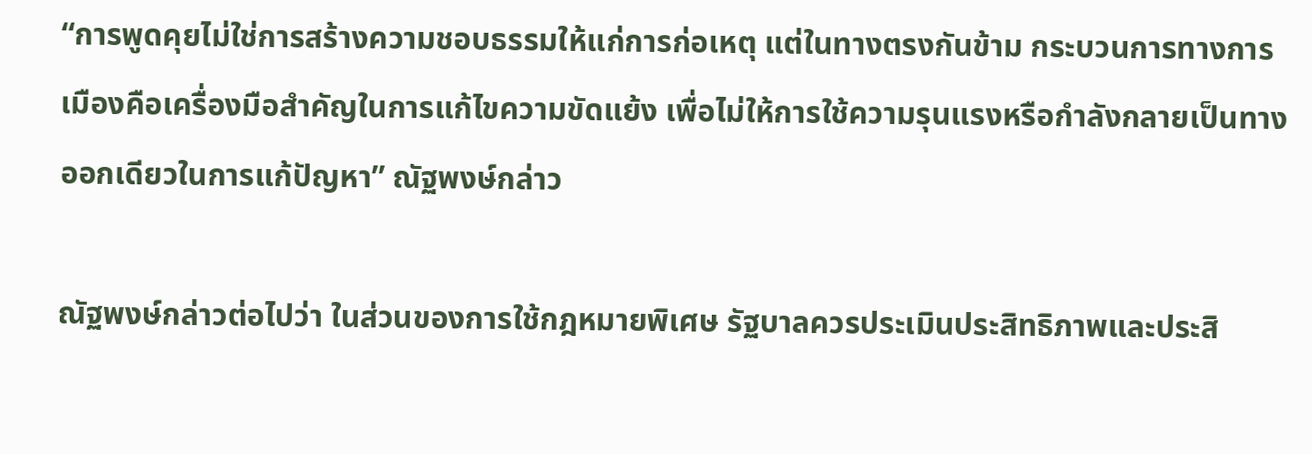“การพูดคุยไม่ใช่การสร้างความชอบธรรมให้แก่การก่อเหตุ แต่ในทางตรงกันข้าม กระบวนการทางการเมืองคือเครื่องมือสำคัญในการแก้ไขความขัดแย้ง เพื่อไม่ให้การใช้ความรุนแรงหรือกำลังกลายเป็นทางออกเดียวในการแก้ปัญหา” ณัฐพงษ์กล่าว

ณัฐพงษ์กล่าวต่อไปว่า ในส่วนของการใช้กฎหมายพิเศษ รัฐบาลควรประเมินประสิทธิภาพและประสิ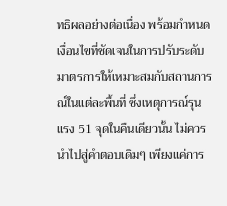ทธิผลอย่างต่อเนื่อง พร้อมกำหนดเงื่อนไขที่ชัดเจนในการปรับระดับมาตรการให้เหมาะสมกับสถานการณ์ในแต่ละพื้นที่ ซึ่งเหตุการณ์รุนแรง 51 จุดในคืนเดียวนั้น ไม่ควรนำไปสู่คำตอบเดิมๆ เพียงแค่การ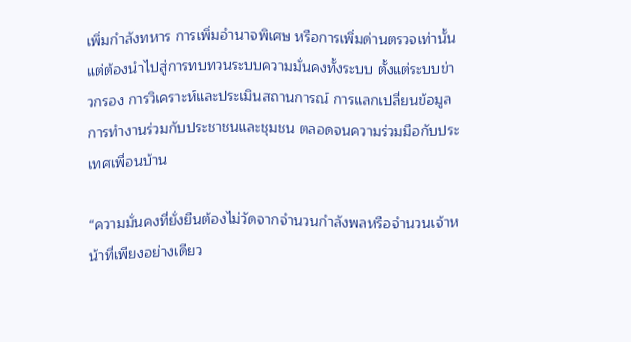เพิ่มกำลังทหาร การเพิ่มอำนาจพิเศษ หรือการเพิ่มด่านตรวจเท่านั้น แต่ต้องนำไปสู่การทบทวนระบบความมั่นคงทั้งระบบ ตั้งแต่ระบบข่าวกรอง การวิเคราะห์และประเมินสถานการณ์ การแลกเปลี่ยนข้อมูล การทำงานร่วมกับประชาชนและชุมชน ตลอดจนความร่วมมือกับประเทศเพื่อนบ้าน

“ความมั่นคงที่ยั่งยืนต้องไม่วัดจากจำนวนกำลังพลหรือจำนวนเจ้าหน้าที่เพียงอย่างเดียว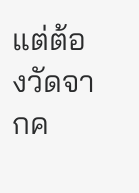แต่ต้องวัดจากค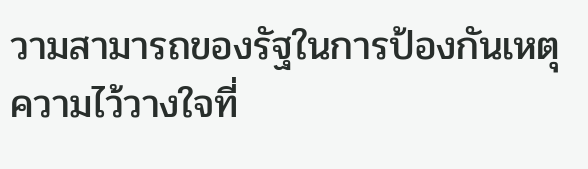วามสามารถของรัฐในการป้องกันเหตุ ความไว้วางใจที่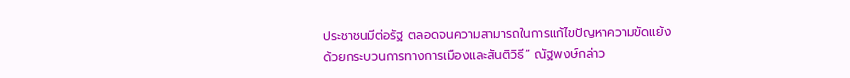ประชาชนมีต่อรัฐ ตลอดจนความสามารถในการแก้ไขปัญหาความขัดแย้งด้วยกระบวนการทางการเมืองและสันติวิธี” ณัฐพงษ์กล่าว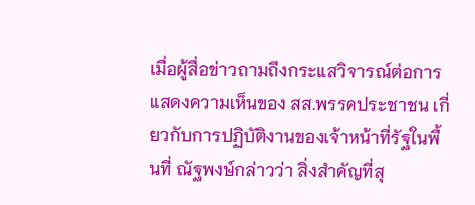เมื่อผู้สื่อข่าวถามถึงกระแสวิจารณ์ต่อการแสดงความเห็นของ สส.พรรคประชาชน เกี่ยวกับการปฏิบัติงานของเจ้าหน้าที่รัฐในพื้นที่ ณัฐพงษ์กล่าวว่า สิ่งสำคัญที่สุ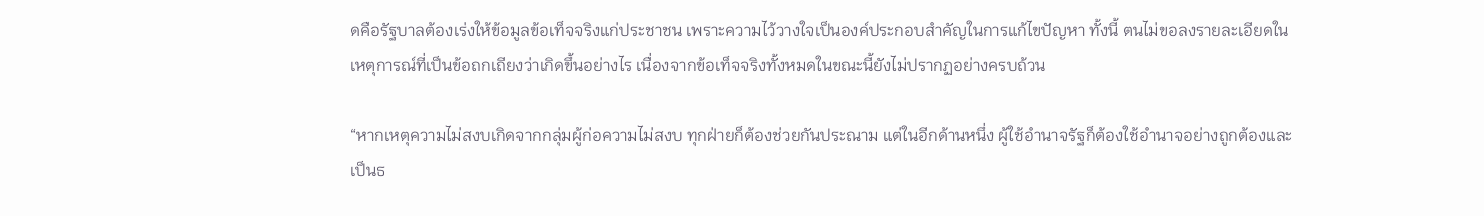ดคือรัฐบาลต้องเร่งให้ข้อมูลข้อเท็จจริงแก่ประชาชน เพราะความไว้วางใจเป็นองค์ประกอบสำคัญในการแก้ไขปัญหา ทั้งนี้ ตนไม่ขอลงรายละเอียดในเหตุการณ์ที่เป็นข้อถกเถียงว่าเกิดขึ้นอย่างไร เนื่องจากข้อเท็จจริงทั้งหมดในขณะนี้ยังไม่ปรากฏอย่างครบถ้วน

“หากเหตุความไม่สงบเกิดจากกลุ่มผู้ก่อความไม่สงบ ทุกฝ่ายก็ต้องช่วยกันประณาม แต่ในอีกด้านหนึ่ง ผู้ใช้อำนาจรัฐก็ต้องใช้อำนาจอย่างถูกต้องและเป็นธ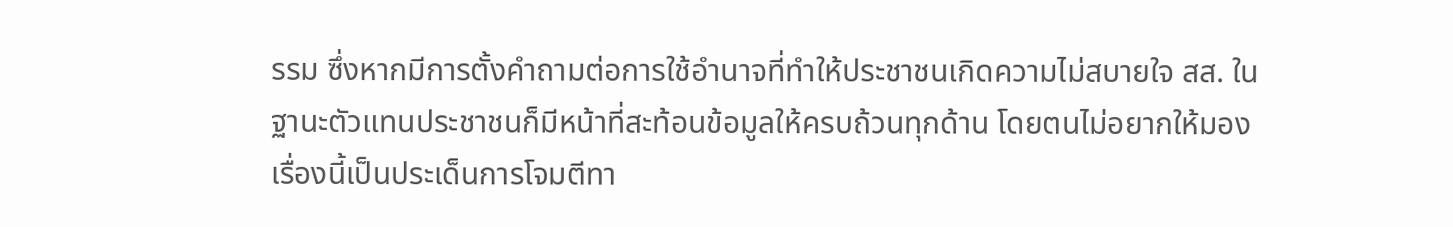รรม ซึ่งหากมีการตั้งคำถามต่อการใช้อำนาจที่ทำให้ประชาชนเกิดความไม่สบายใจ สส. ในฐานะตัวแทนประชาชนก็มีหน้าที่สะท้อนข้อมูลให้ครบถ้วนทุกด้าน โดยตนไม่อยากให้มองเรื่องนี้เป็นประเด็นการโจมตีทา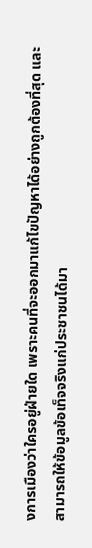งการเมืองว่าใครอยู่ฝ่ายใด เพราะคนที่จะออกมาแก้ไขปัญหาได้อย่างถูกต้องที่สุด และสามารถให้ข้อมูลข้อเท็จจริงแก่ประชาชนได้มา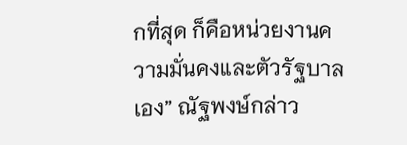กที่สุด ก็คือหน่วยงานความมั่นคงและตัวรัฐบาลเอง” ณัฐพงษ์กล่าว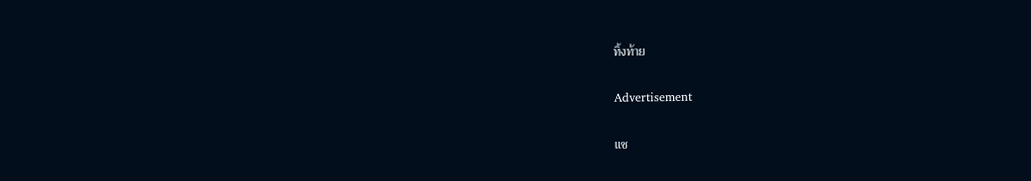ทิ้งท้าย

Advertisement

แช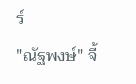ร์
"ณัฐพงษ์" จี้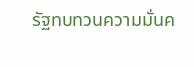รัฐทบทวนความมั่นค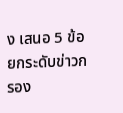ง เสนอ 5 ข้อ ยกระดับข่าวกรอง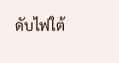ดับไฟใต้